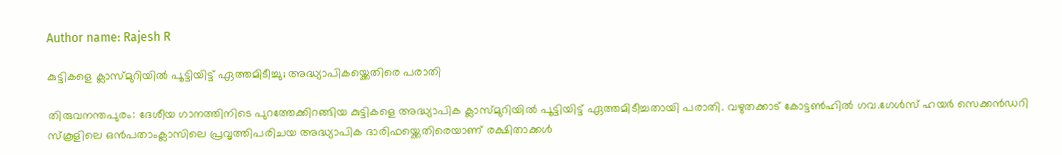Author name: Rajesh R

കുട്ടികളെ ക്ലാസ്‌മുറിയിൽ പൂട്ടിയിട്ട് ഏത്തമിടീച്ചു; അദ്ധ്യാപികയ്ക്കെതിരെ പരാതി

തിരുവനന്തപുരം: ദേശീയ ഗാനത്തിനിടെ പുറത്തേക്കിറങ്ങിയ കുട്ടികളെ അദ്ധ്യാപിക ക്ലാസ്‌മുറിയിൽ പൂട്ടിയിട്ട് ഏത്തമിടീച്ചതായി പരാതി. വഴുതക്കാട് കോട്ടൺഹിൽ ഗവ.ഗേൾസ് ഹയർ സെക്കൻഡറി സ്കൂളിലെ ഒൻപതാംക്ലാസിലെ പ്രവൃത്തിപരിചയ അദ്ധ്യാപിക ദാരിഫയ്ക്കെതിരെയാണ് രക്ഷിതാക്കൾ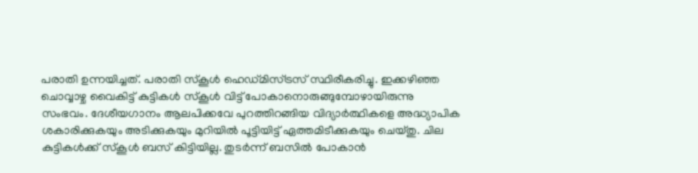പരാതി ഉന്നയിച്ചത്. പരാതി സ്കൂൾ ഹെഡ്മിസ്ട്രസ് സ്ഥിരീകരിച്ചു. ഇക്കഴിഞ്ഞ ചൊവ്വാഴ്ച വൈകിട്ട് കുട്ടികൾ സ്കൂൾ വിട്ട് പോകാനൊരുങ്ങുമ്പോഴായിരുന്നു സംഭവം. ദേശീയഗാനം ആലപിക്കവേ പുറത്തിറങ്ങിയ വിദ്യാർത്ഥികളെ അദ്ധ്യാപിക ശകാരിക്കുകയും അടിക്കുകയും മുറിയിൽ പൂട്ടിയിട്ട് ഏത്തമിടീക്കുകയും ചെയ്തു. ചില കുട്ടികൾക്ക് സ്കൂൾ ബസ് കിട്ടിയില്ല. തുടർന്ന് ബസിൽ പോകാൻ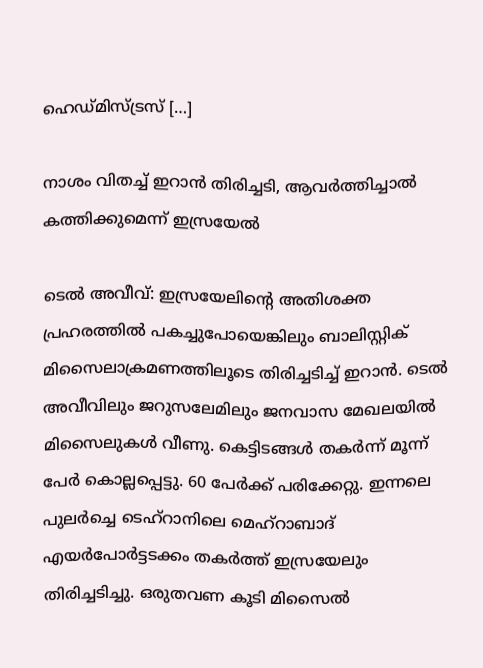ഹെഡ്മിസ്ട്രസ് […]

നാശം വിതച്ച് ഇറാൻ തിരിച്ചടി, ആവർത്തിച്ചാൽ കത്തിക്കുമെന്ന് ഇസ്രയേൽ

ടെൽ അവീവ്: ഇസ്രയേലിന്റെ അതിശക്ത പ്രഹരത്തിൽ പകച്ചുപോയെങ്കിലും ബാലിസ്റ്റിക് മിസൈലാക്രമണത്തിലൂടെ തിരിച്ചടിച്ച് ഇറാൻ. ടെൽ അവീവിലും ജറുസലേമിലും ജനവാസ മേഖലയിൽ മിസൈലുകൾ വീണു. കെട്ടിടങ്ങൾ തകർന്ന് മൂന്ന് പേർ കൊല്ലപ്പെട്ടു. 60 പേർക്ക് പരിക്കേറ്റു. ഇന്നലെ പുലർച്ചെ ടെഹ്റാനിലെ മെഹ്‌റാബാദ് എയർപോർട്ടടക്കം തകർത്ത് ഇസ്രയേലും തിരിച്ചടിച്ചു. ഒരുതവണ കൂടി മിസൈൽ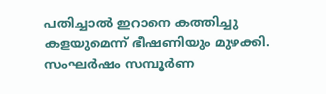പതിച്ചാൽ ഇറാനെ കത്തിച്ചു കളയുമെന്ന് ഭീഷണിയും മുഴക്കി. സംഘർഷം സമ്പൂർണ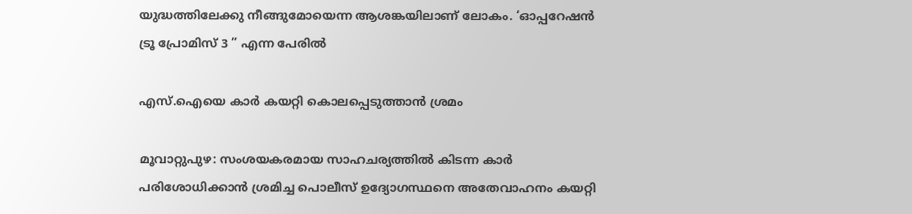യുദ്ധത്തിലേക്കു നീങ്ങുമോയെന്ന ആശങ്കയിലാണ് ലോകം. ‘ഓപ്പറേഷൻ ട്രൂ പ്രോമിസ് 3 ” എന്ന പേരിൽ

എസ്.ഐയെ കാർ കയറ്റി കൊലപ്പെടുത്താൻ ശ്രമം

മൂവാറ്റുപുഴ: സംശയകരമായ സാഹചര്യത്തിൽ കിടന്ന കാർ പരിശോധിക്കാൻ ശ്രമിച്ച പൊലീസ് ഉദ്യോഗസ്ഥനെ അതേവാഹനം കയറ്റി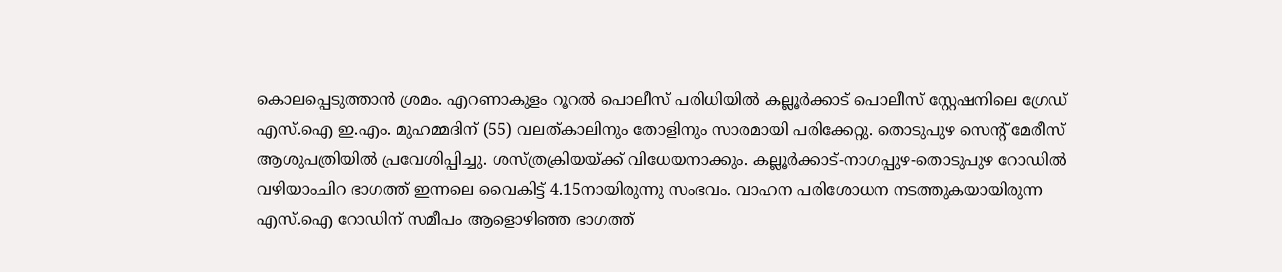കൊലപ്പെടുത്താൻ ശ്രമം. എറണാകുളം റൂറൽ പൊലീസ് പരിധിയിൽ കല്ലൂർക്കാട് പൊലീസ് സ്റ്റേഷനിലെ ഗ്രേഡ് എസ്.ഐ ഇ.എം. മുഹമ്മദിന് (55) വലത്കാലിനും തോളിനും സാരമായി പരിക്കേറ്റു. തൊടുപുഴ സെന്റ് മേരീസ് ആശുപത്രിയിൽ പ്രവേശിപ്പിച്ചു. ശസ്ത്രക്രിയയ്ക്ക് വിധേയനാക്കും. കല്ലൂർക്കാട്-നാഗപ്പുഴ-തൊടുപുഴ റോഡിൽ‌ വഴിയാംചിറ ഭാഗത്ത് ഇന്നലെ വൈകിട്ട് 4.15നായിരുന്നു സംഭവം. വാഹന പരിശോധന നടത്തുകയായിരുന്ന എസ്.ഐ റോഡിന് സമീപം ആളൊഴിഞ്ഞ ഭാഗത്ത്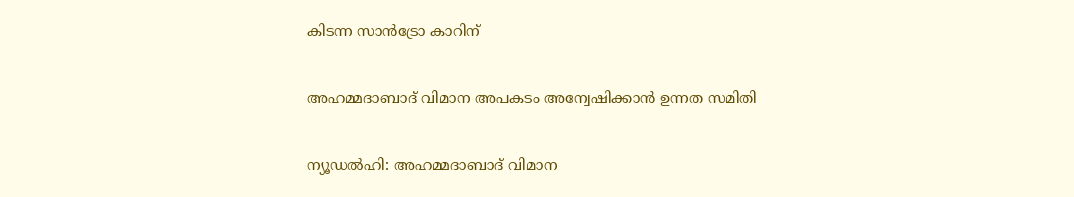കിടന്ന സാൻട്രോ കാറിന്

അഹമ്മദാബാദ് വിമാന അപകടം അന്വേഷിക്കാൻ ഉന്നത സമിതി

ന്യൂഡൽഹി: അഹമ്മദാബാദ് വിമാന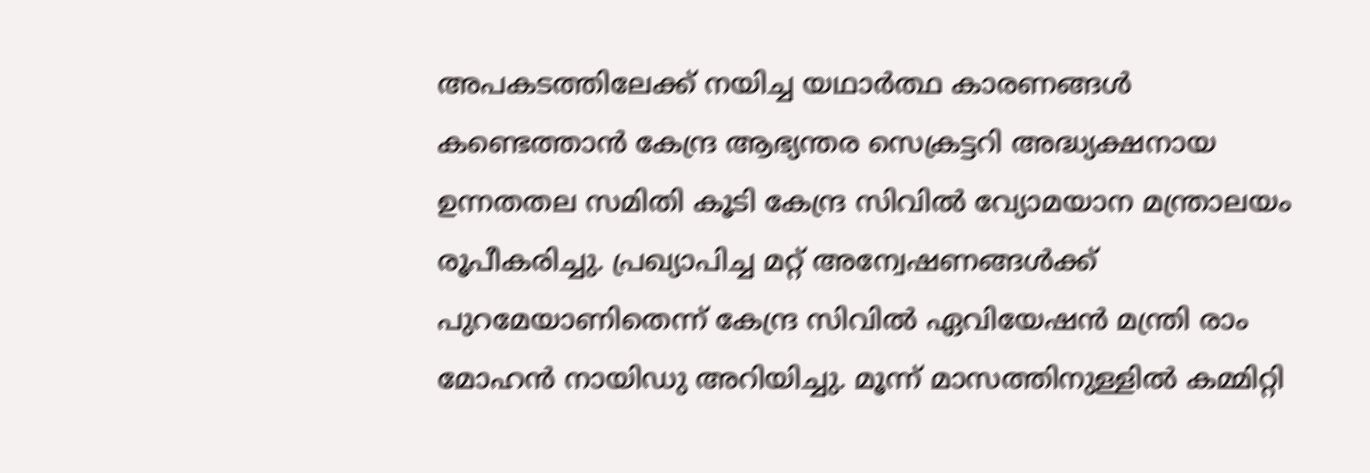അപകടത്തിലേക്ക് നയിച്ച യഥാർത്ഥ കാരണങ്ങൾ കണ്ടെത്താൻ കേന്ദ്ര ആഭ്യന്തര സെക്രട്ടറി അദ്ധ്യക്ഷനായ ഉന്നതതല സമിതി കൂടി കേന്ദ്ര സിവിൽ വ്യോമയാന മന്ത്രാലയം രൂപീകരിച്ചു. പ്രഖ്യാപിച്ച മറ്റ് അന്വേഷണങ്ങൾക്ക് പുറമേയാണിതെന്ന് കേന്ദ്ര സിവിൽ ഏവിയേഷൻ മന്ത്രി രാം മോഹൻ നായിഡു അറിയിച്ചു. മൂന്ന് മാസത്തിനുള്ളിൽ കമ്മിറ്റി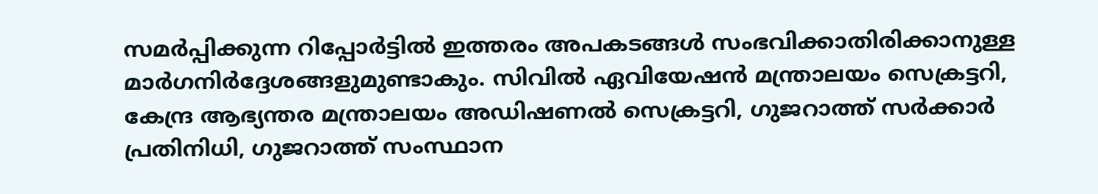സമർപ്പിക്കുന്ന റിപ്പോർട്ടിൽ ഇത്തരം അപകടങ്ങൾ സംഭവിക്കാതിരിക്കാനുള്ള മാർഗനിർദ്ദേശങ്ങളുമുണ്ടാകും. സിവിൽ ഏവിയേഷൻ മന്ത്രാലയം സെക്രട്ടറി, കേന്ദ്ര ആഭ്യന്തര മന്ത്രാലയം അഡിഷണൽ സെക്രട്ടറി, ഗുജറാത്ത് സർക്കാർ പ്രതിനിധി, ഗുജറാത്ത് സംസ്ഥാന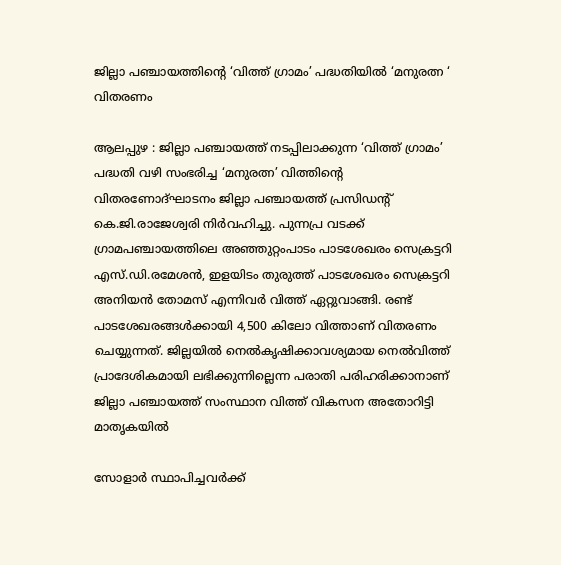ജില്ലാ പഞ്ചായത്തിന്റെ ‘വിത്ത് ഗ്രാമം’ പദ്ധതിയിൽ ‘മനുരത്ന ‘ വിതരണം

ആലപ്പുഴ : ജില്ലാ പഞ്ചായത്ത് നടപ്പിലാക്കുന്ന ‘വിത്ത് ഗ്രാമം’ പദ്ധതി വഴി സംഭരിച്ച ‘മനുരത്ന’ വിത്തിന്റെ വിതരണോദ്ഘാടനം ജില്ലാ പഞ്ചായത്ത് പ്രസിഡന്റ് കെ.ജി.രാജേശ്വരി നിർവഹിച്ചു. പുന്നപ്ര വടക്ക് ഗ്രാമപഞ്ചായത്തിലെ അഞ്ഞുറ്റംപാടം പാടശേഖരം സെക്രട്ടറി എസ്.ഡി.രമേശൻ, ഇളയിടം തുരുത്ത് പാടശേഖരം സെക്രട്ടറി അനിയൻ തോമസ് എന്നിവർ വിത്ത് ഏറ്റുവാങ്ങി. രണ്ട് പാടശേഖരങ്ങൾക്കായി 4,500 കിലോ വിത്താണ് വിതരണം ചെയ്യുന്നത്. ജില്ലയിൽ നെൽകൃഷിക്കാവശ്യമായ നെൽവിത്ത് പ്രാദേശികമായി ലഭിക്കുന്നില്ലെന്ന പരാതി പരിഹരിക്കാനാണ് ജില്ലാ പഞ്ചായത്ത് സംസ്ഥാന വിത്ത് വികസന അതോറിട്ടി മാതൃകയിൽ

സോളാർ സ്ഥാപിച്ചവർക്ക്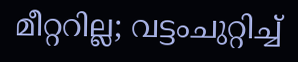മീറ്ററില്ല; വട്ടംചുറ്റിച്ച്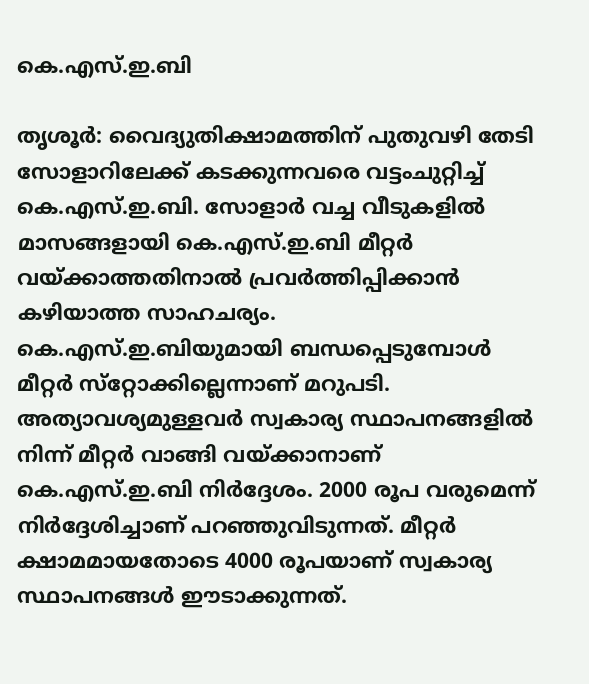കെ.എസ്.ഇ.ബി

തൃശൂർ: വൈദ്യുതിക്ഷാമത്തിന് പുതുവഴി തേടി സോളാറിലേക്ക് കടക്കുന്നവരെ വട്ടംചുറ്റിച്ച് കെ.എസ്.ഇ.ബി. സോളാർ വച്ച വീടുകളിൽ മാസങ്ങളായി കെ.എസ്.ഇ.ബി മീറ്റർ വയ്ക്കാത്തതിനാൽ പ്രവർത്തിപ്പിക്കാൻ കഴിയാത്ത സാഹചര്യം. കെ.എസ്.ഇ.ബിയുമായി ബന്ധപ്പെടുമ്പോൾ മീറ്റർ സ്‌റ്റോക്കില്ലെന്നാണ് മറുപടി. അത്യാവശ്യമുള്ളവർ സ്വകാര്യ സ്ഥാപനങ്ങളിൽ നിന്ന് മീറ്റർ വാങ്ങി വയ്ക്കാനാണ് കെ.എസ്.ഇ.ബി നിർദ്ദേശം. 2000 രൂപ വരുമെന്ന് നിർദ്ദേശിച്ചാണ് പറഞ്ഞുവിടുന്നത്. മീറ്റർ ക്ഷാമമായതോടെ 4000 രൂപയാണ് സ്വകാര്യ സ്ഥാപനങ്ങൾ ഈടാക്കുന്നത്.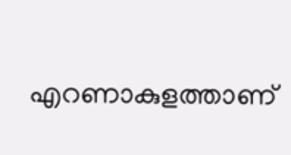എറണാകുളത്താണ്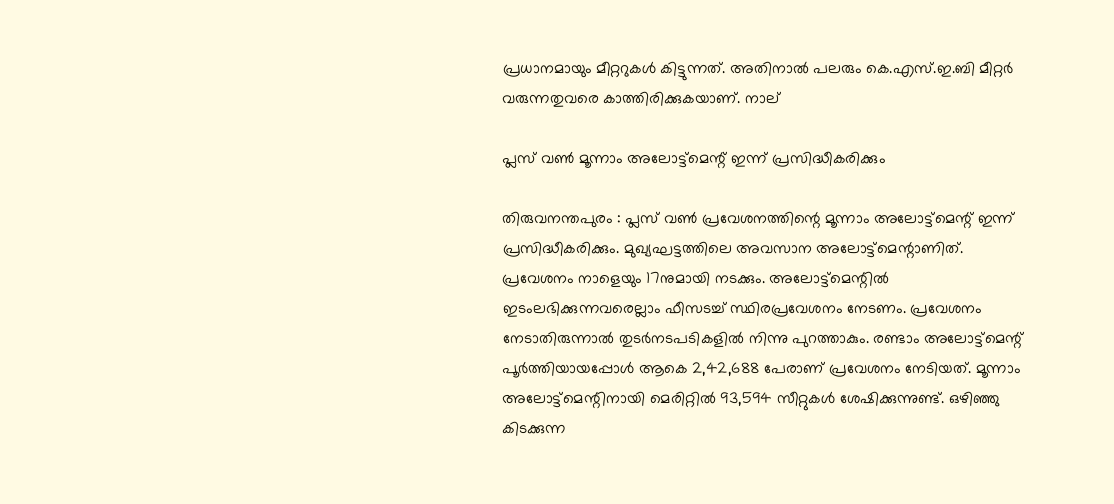പ്രധാനമായും മീറ്ററുകൾ കിട്ടുന്നത്. അതിനാൽ പലരും കെ.എസ്.ഇ.ബി മീറ്റർ വരുന്നതുവരെ കാത്തിരിക്കുകയാണ്. നാല്

പ്ലസ് വൺ മൂന്നാം അലോട്ട്മെന്റ് ഇന്ന് പ്രസിദ്ധീകരിക്കും

തിരുവനന്തപുരം : പ്ലസ് വൺ പ്രവേശനത്തിന്റെ മൂന്നാം അലോട്ട്‌മെന്റ്‌ ഇന്ന് പ്രസിദ്ധീകരിക്കും. മുഖ്യഘട്ടത്തിലെ അവസാന അലോട്ട്‌മെന്റാണിത്‌. പ്രവേശനം നാളെയും 17നുമായി നടക്കും. അലോട്ട്‌മെന്റിൽ ഇടംലഭിക്കുന്നവരെല്ലാം ഫീസടച്ച്‌ സ്ഥിരപ്രവേശനം നേടണം. പ്രവേശനം നേടാതിരുന്നാൽ തുടർനടപടികളിൽ നിന്നു പുറത്താകും. രണ്ടാം അലോട്ട്‌മെന്റ്‌ പൂർത്തിയായപ്പോൾ ആകെ 2,42,688 പേരാണ്‌ പ്രവേശനം നേടിയത്‌. മൂന്നാം അലോട്ട്‌മെന്റിനായി മെരിറ്റിൽ 93,594 സീറ്റുകൾ ശേഷിക്കുന്നുണ്ട്‌. ഒഴിഞ്ഞു കിടക്കുന്ന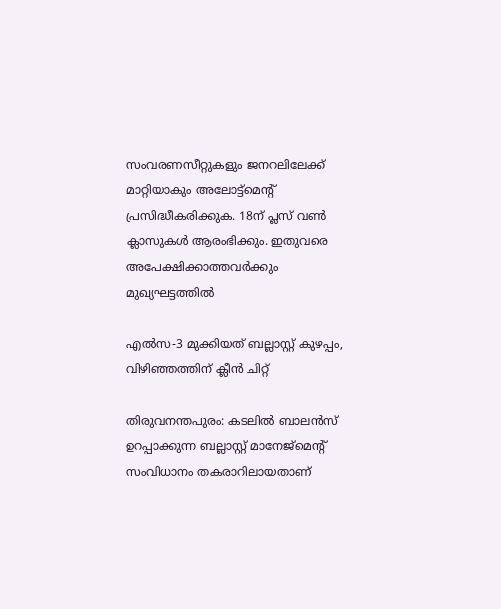സംവരണസീറ്റുകളും ജനറലിലേക്ക്‌ മാറ്റിയാകും അലോട്ട്‌മെന്റ്‌ പ്രസിദ്ധീകരിക്കുക. 18ന്‌ പ്ലസ്‌ വൺ ക്ലാസുകൾ ആരംഭിക്കും. ഇതുവരെ അപേക്ഷിക്കാത്തവർക്കും മുഖ്യഘട്ടത്തിൽ

എൽസ-3 മുക്കിയത് ബല്ലാസ്റ്റ് കുഴപ്പം, വിഴിഞ്ഞത്തിന് ക്ലീൻ ചിറ്റ്

തിരുവനന്തപുരം: കടലിൽ ബാലൻസ് ഉറപ്പാക്കുന്ന ബല്ലാസ്റ്റ് മാനേജ്മെന്റ് സംവിധാനം തകരാറിലായതാണ്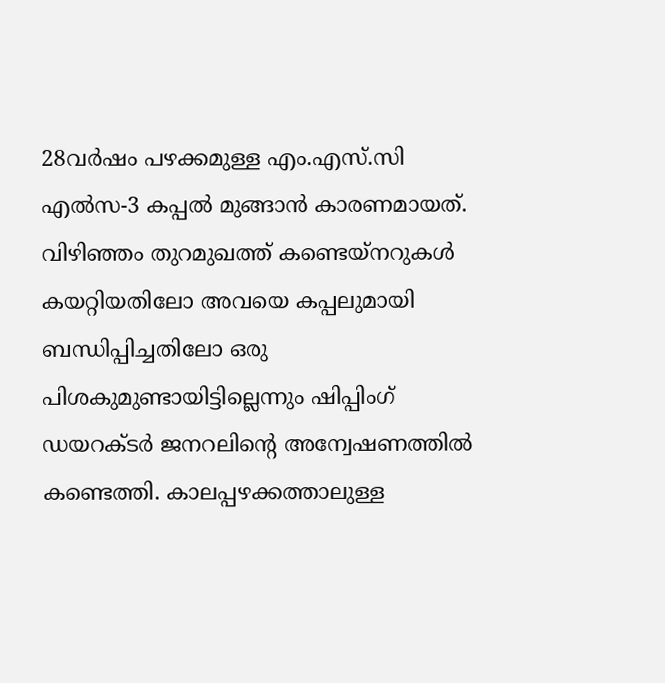28വർഷം പഴക്കമുള്ള എം.എസ്.സി എൽസ-3 കപ്പൽ മുങ്ങാൻ കാരണമായത്. വിഴിഞ്ഞം തുറമുഖത്ത് കണ്ടെയ്നറുകൾ കയറ്റിയതിലോ അവയെ കപ്പലുമായി ബന്ധിപ്പിച്ചതിലോ ഒരു പിശകുമുണ്ടായിട്ടില്ലെന്നും ഷിപ്പിംഗ് ഡയറക്ടർ ജനറലിന്റെ അന്വേഷണത്തിൽ കണ്ടെത്തി. കാലപ്പഴക്കത്താലുള്ള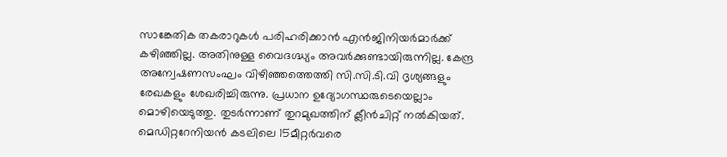സാങ്കേതിക തകരാറുകൾ പരിഹരിക്കാൻ എൻജിനിയർമാർക്ക് കഴിഞ്ഞില്ല. അതിനുള്ള വൈദഗ്ദ്ധ്യം അവർക്കുണ്ടായിരുന്നില്ല. കേന്ദ്ര അന്വേഷണസംഘം വിഴിഞ്ഞത്തെത്തി സി.സി.ടി.വി ദൃശ്യങ്ങളും രേഖകളും ശേഖരിച്ചിരുന്നു. പ്രധാന ഉദ്യോഗസ്ഥരുടെയെല്ലാം മൊഴിയെടുത്തു. തുടർന്നാണ് തുറമുഖത്തിന് ക്ലീൻചിറ്റ് നൽകിയത്. മെഡിറ്ററേനിയൻ കടലിലെ 15മീറ്റർവരെ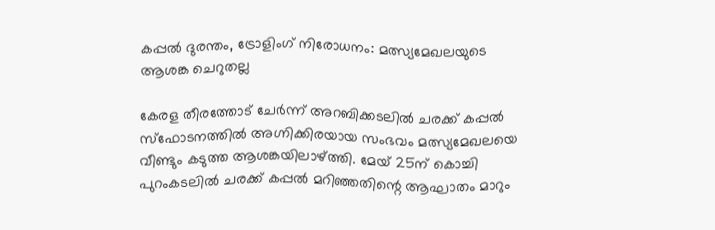കപ്പൽ ദുരന്തം, ട്രോളിംഗ് നിരോധനം: മത്സ്യമേഖലയുടെ ആശങ്ക ചെറുതല്ല

കേരള തീരത്തോട് ചേർന്ന് അറബിക്കടലിൽ ചരക്ക് കപ്പൽ സ്ഫോടനത്തിൽ അഗ്നിക്കിരയായ സംഭവം മത്സ്യമേഖലയെ വീണ്ടും കടുത്ത ആശങ്കയിലാഴ്ത്തി. മേയ് 25ന് കൊച്ചി പുറംകടലിൽ ചരക്ക് കപ്പൽ മറിഞ്ഞതിന്റെ ആഘാതം മാറും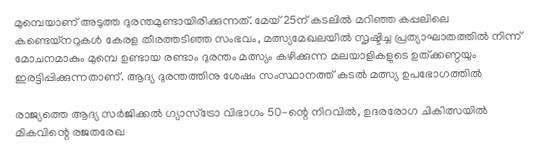മുമ്പെയാണ് അടുത്ത ദുരന്തമുണ്ടായിരിക്കുന്നത്. മേയ് 25ന് കടലിൽ മറിഞ്ഞ കപ്പലിലെ കണ്ടെയ്നറുകൾ കേരള തീരത്തടിഞ്ഞ സംഭവം, മത്സ്യമേഖലയിൽ സൃഷ്ടിച്ച പ്രത്യാഘാതത്തിൽ നിന്ന് മോചനമാകും മുമ്പെ ഉണ്ടായ രണ്ടാം ദുരന്തം മത്സ്യം കഴിക്കുന്ന മലയാളികളുടെ ഉത്ക്കണ്ഠയും ഇരട്ടിപ്പിക്കുന്നതാണ്. ആദ്യ ദുരന്തത്തിനു ശേഷം സംസ്ഥാനത്ത് കടൽ മത്സ്യ ഉപഭോഗത്തിൽ

രാജ്യത്തെ ആദ്യ സർജിക്കൽ ഗ്യാസ്‌ട്രോ വിഭാഗം 50-ന്റെ നിറവിൽ, ഉദരരോഗ ചികിത്സയിൽ മികവിന്റെ രജതരേഖ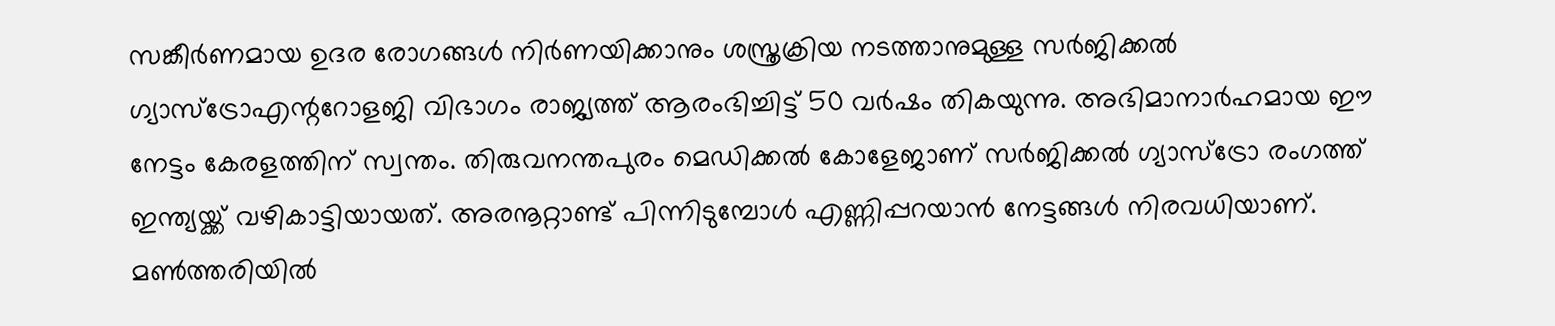സങ്കീർണമായ ഉദര രോഗങ്ങൾ നിർണയിക്കാനും ശസ്ത്രക്രിയ നടത്താനുമുള്ള സർജിക്കൽ ഗ്യാസ്‌ട്രോഎന്ററോളജി വിഭാഗം രാജ്യത്ത് ആരംഭിച്ചിട്ട് 50 വർഷം തികയുന്നു. അഭിമാനാർഹമായ ഈ നേട്ടം കേരളത്തിന് സ്വന്തം. തിരുവനന്തപുരം മെഡിക്കൽ കോളേജാണ് സർജിക്കൽ ഗ്യാസ്‌ട്രോ രംഗത്ത് ഇന്ത്യയ്ക്ക് വഴികാട്ടിയായത്. അരനൂറ്റാണ്ട് പിന്നിടുമ്പോൾ എണ്ണിപ്പറയാൻ നേട്ടങ്ങൾ നിരവധിയാണ്. മൺത്തരിയിൽ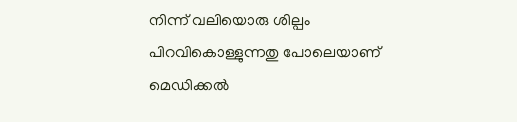നിന്ന് വലിയൊരു ശില്പം പിറവികൊള്ളുന്നതു പോലെയാണ് മെഡിക്കൽ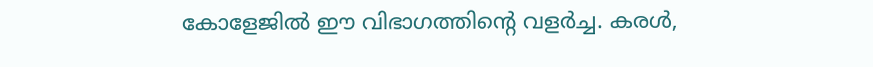കോളേജിൽ ഈ വിഭാഗത്തിന്റെ വളർച്ച. കരൾ,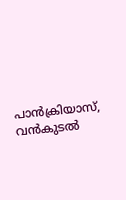പാൻക്രിയാസ്, വൻകുടൽ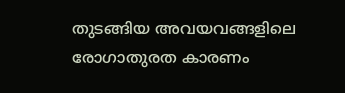തുടങ്ങിയ അവയവങ്ങളിലെ രോഗാതുരത കാരണം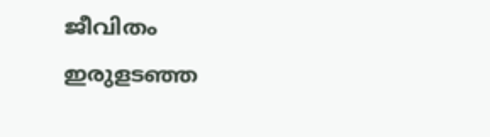ജീവിതം ഇരുളടഞ്ഞ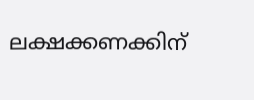ലക്ഷക്കണക്കിന്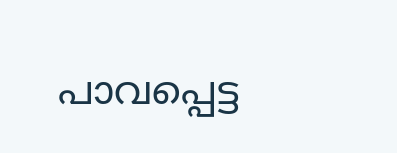പാവപ്പെട്ട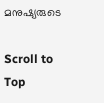മനുഷ്യരുടെ

Scroll to Top